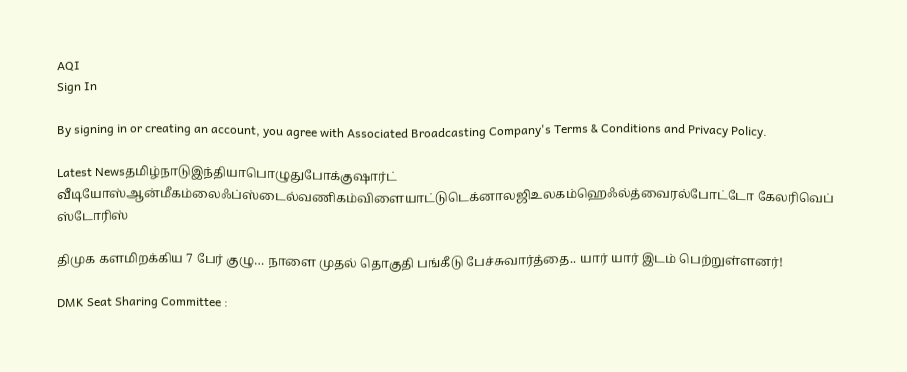AQI
Sign In

By signing in or creating an account, you agree with Associated Broadcasting Company's Terms & Conditions and Privacy Policy.

Latest Newsதமிழ்நாடுஇந்தியாபொழுதுபோக்குஷார்ட் வீடியோஸ்ஆன்மீகம்லைஃப்ஸ்டைல்வணிகம்விளையாட்டுடெக்னாலஜிஉலகம்ஹெஃல்த்வைரல்போட்டோ கேலரிவெப் ஸ்டோரிஸ்

திமுக களமிறக்கிய 7 பேர் குழு… நாளை முதல் தொகுதி பங்கீடு பேச்சுவார்த்தை.. யார் யார் இடம் பெற்றுள்ளனர்!

DMK Seat Sharing Committee :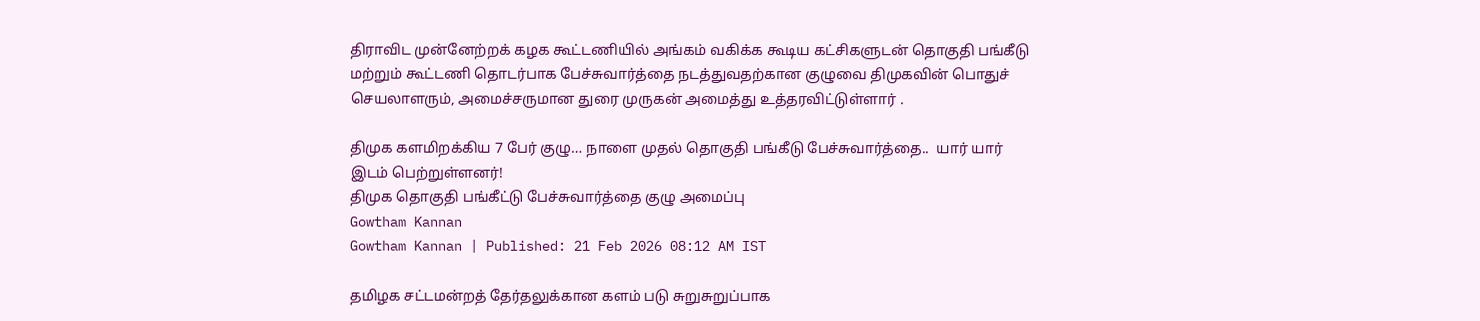திராவிட முன்னேற்றக் கழக கூட்டணியில் அங்கம் வகிக்க கூடிய கட்சிகளுடன் தொகுதி பங்கீடு மற்றும் கூட்டணி தொடர்பாக பேச்சுவார்த்தை நடத்துவதற்கான குழுவை திமுகவின் பொதுச் செயலாளரும், அமைச்சருமான துரை முருகன் அமைத்து உத்தரவிட்டுள்ளார் .

திமுக களமிறக்கிய 7 பேர் குழு… நாளை முதல் தொகுதி பங்கீடு பேச்சுவார்த்தை..  யார் யார் இடம் பெற்றுள்ளனர்!
திமுக தொகுதி பங்கீட்டு பேச்சுவார்த்தை குழு அமைப்பு
Gowtham Kannan
Gowtham Kannan | Published: 21 Feb 2026 08:12 AM IST

தமிழக சட்டமன்றத் தேர்தலுக்கான களம் படு சுறுசுறுப்பாக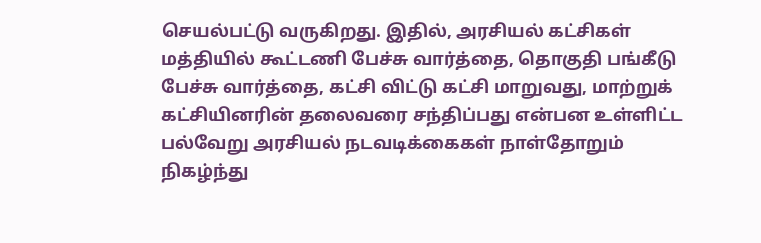செயல்பட்டு வருகிறது. இதில், அரசியல் கட்சிகள் மத்தியில் கூட்டணி பேச்சு வார்த்தை, தொகுதி பங்கீடு பேச்சு வார்த்தை, கட்சி விட்டு கட்சி மாறுவது, மாற்றுக் கட்சியினரின் தலைவரை சந்திப்பது என்பன உள்ளிட்ட பல்வேறு அரசியல் நடவடிக்கைகள் நாள்தோறும் நிகழ்ந்து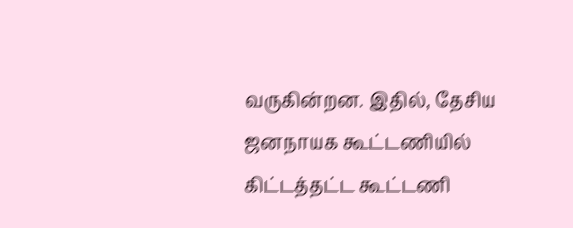வருகின்றன. இதில், தேசிய ஜனநாயக கூட்டணியில் கிட்டத்தட்ட கூட்டணி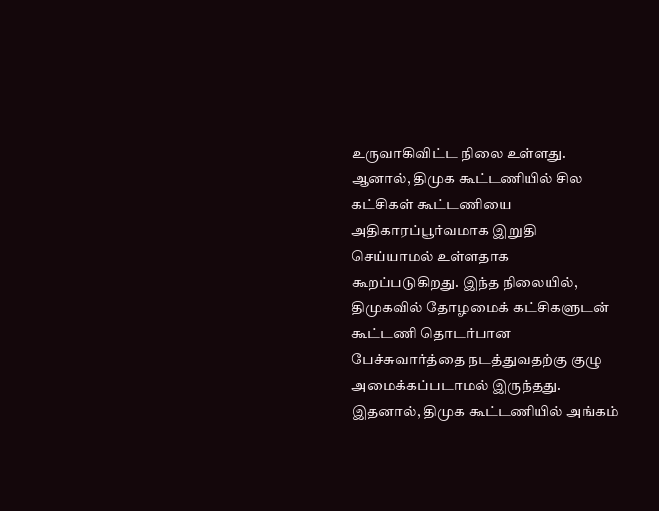உருவாகிவிட்ட நிலை உள்ளது. ஆனால், திமுக கூட்டணியில் சில கட்சிகள் கூட்டணியை அதிகாரப்பூர்வமாக இறுதி செய்யாமல் உள்ளதாக கூறப்படுகிறது. இந்த நிலையில், திமுகவில் தோழமைக் கட்சிகளுடன் கூட்டணி தொடர்பான பேச்சுவார்த்தை நடத்துவதற்கு குழு அமைக்கப்படாமல் இருந்தது. இதனால், திமுக கூட்டணியில் அங்கம்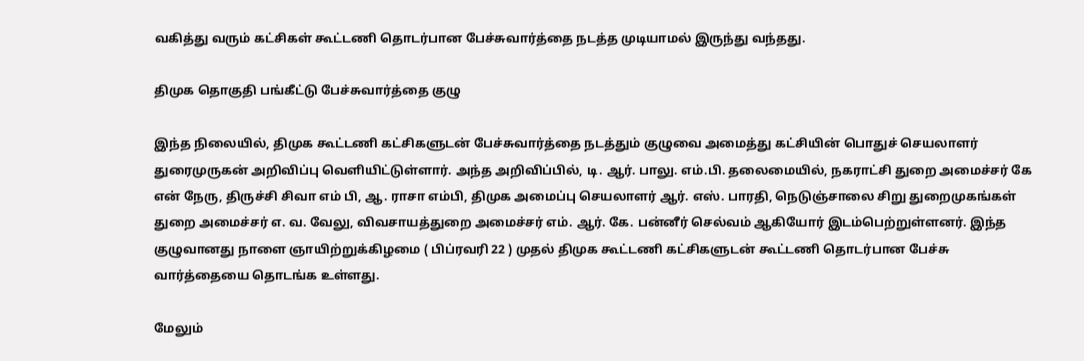வகித்து வரும் கட்சிகள் கூட்டணி தொடர்பான பேச்சுவார்த்தை நடத்த முடியாமல் இருந்து வந்தது.

திமுக தொகுதி பங்கீட்டு பேச்சுவார்த்தை குழு

இந்த நிலையில், திமுக கூட்டணி கட்சிகளுடன் பேச்சுவார்த்தை நடத்தும் குழுவை அமைத்து கட்சியின் பொதுச் செயலாளர் துரைமுருகன் அறிவிப்பு வெளியிட்டுள்ளார். அந்த அறிவிப்பில், டி. ஆர். பாலு. எம்.பி. தலைமையில், நகராட்சி துறை அமைச்சர் கே என் நேரு, திருச்சி சிவா எம் பி, ஆ. ராசா எம்பி, திமுக அமைப்பு செயலாளர் ஆர். எஸ். பாரதி, நெடுஞ்சாலை சிறு துறைமுகங்கள் துறை அமைச்சர் எ. வ. வேலு, விவசாயத்துறை அமைச்சர் எம். ஆர். கே. பன்னீர் செல்வம் ஆகியோர் இடம்பெற்றுள்ளனர். இந்த குழுவானது நாளை ஞாயிற்றுக்கிழமை ( பிப்ரவரி 22 ) முதல் திமுக கூட்டணி கட்சிகளுடன் கூட்டணி தொடர்பான பேச்சு வார்த்தையை தொடங்க உள்ளது.

மேலும்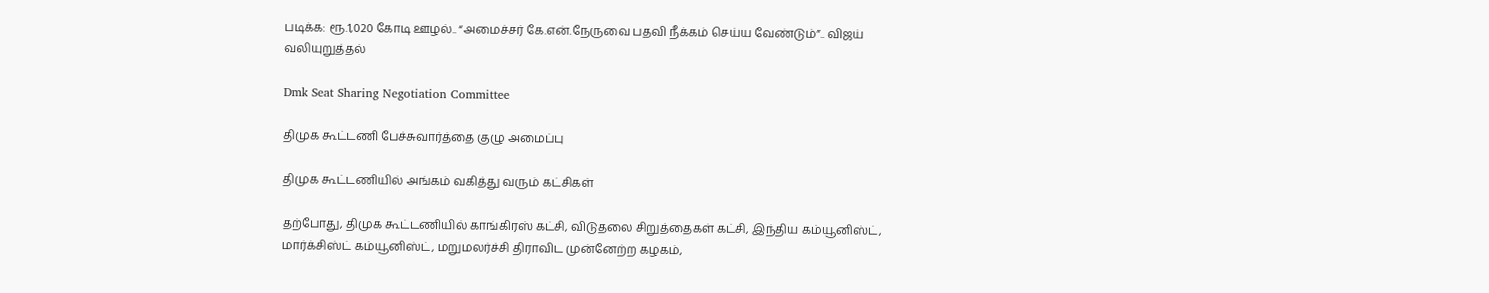படிக்க: ரூ.1,020 கோடி ஊழல்.. “அமைச்சர் கே.என்.நேருவை பதவி நீக்கம் செய்ய வேண்டும்”.. விஜய் வலியுறுத்தல்

Dmk Seat Sharing Negotiation Committee

திமுக கூட்டணி பேச்சுவார்த்தை குழு அமைப்பு

திமுக கூட்டணியில் அங்கம் வகித்து வரும் கட்சிகள்

தற்போது, திமுக கூட்டணியில் காங்கிரஸ் கட்சி, விடுதலை சிறுத்தைகள் கட்சி, இந்திய கம்யூனிஸ்ட், மார்க்சிஸ்ட் கம்யூனிஸ்ட், மறுமலர்ச்சி திராவிட முன்னேற்ற கழகம்,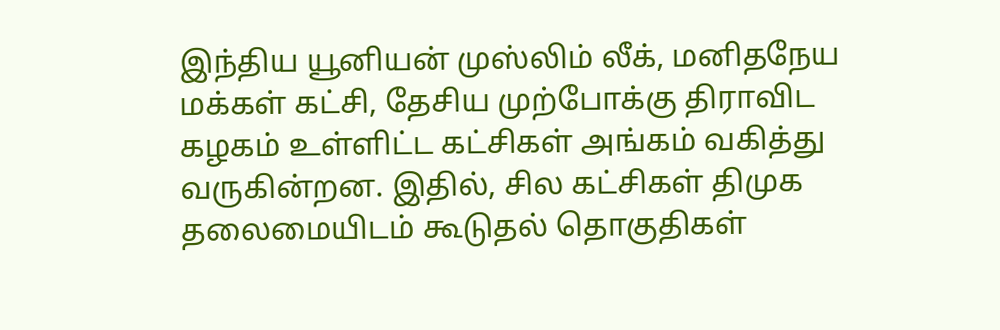இந்திய யூனியன் முஸ்லிம் லீக், மனிதநேய மக்கள் கட்சி, தேசிய முற்போக்கு திராவிட கழகம் உள்ளிட்ட கட்சிகள் அங்கம் வகித்து வருகின்றன. இதில், சில கட்சிகள் திமுக தலைமையிடம் கூடுதல் தொகுதிகள்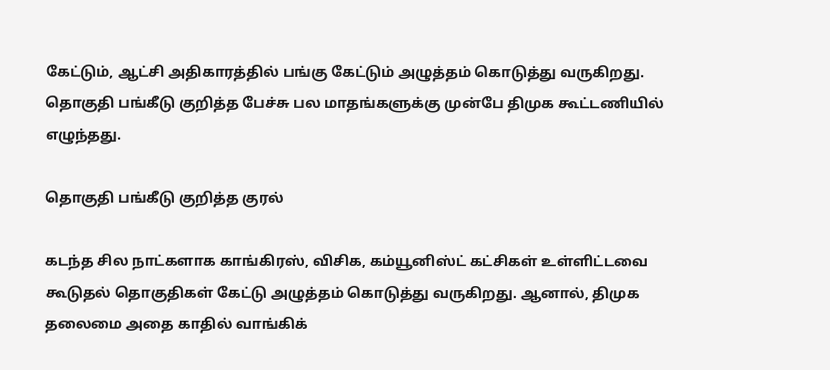கேட்டும், ஆட்சி அதிகாரத்தில் பங்கு கேட்டும் அழுத்தம் கொடுத்து வருகிறது. தொகுதி பங்கீடு குறித்த பேச்சு பல மாதங்களுக்கு முன்பே திமுக கூட்டணியில் எழுந்தது.

தொகுதி பங்கீடு குறித்த குரல்

கடந்த சில நாட்களாக காங்கிரஸ், விசிக, கம்யூனிஸ்ட் கட்சிகள் உள்ளிட்டவை கூடுதல் தொகுதிகள் கேட்டு அழுத்தம் கொடுத்து வருகிறது. ஆனால், திமுக தலைமை அதை காதில் வாங்கிக்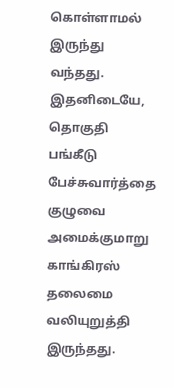கொள்ளாமல் இருந்து வந்தது. இதனிடையே, தொகுதி பங்கீடு பேச்சுவார்த்தை குழுவை அமைக்குமாறு காங்கிரஸ் தலைமை வலியுறுத்தி இருந்தது.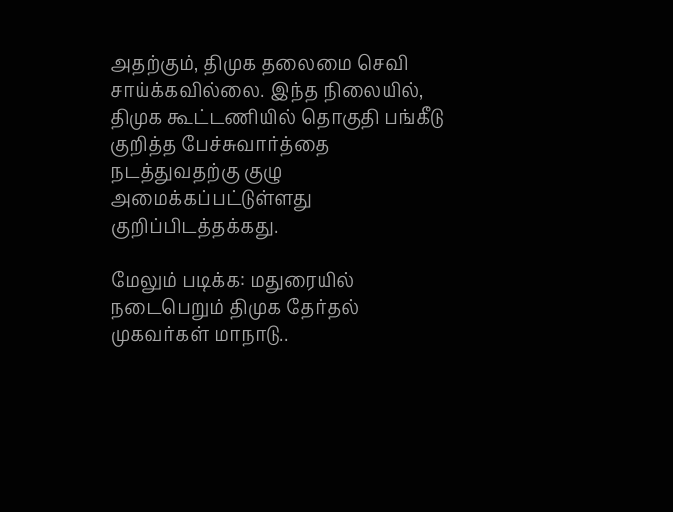அதற்கும், திமுக தலைமை செவி சாய்க்கவில்லை. இந்த நிலையில், திமுக கூட்டணியில் தொகுதி பங்கீடு குறித்த பேச்சுவார்த்தை நடத்துவதற்கு குழு அமைக்கப்பட்டுள்ளது குறிப்பிடத்தக்கது.

மேலும் படிக்க: மதுரையில் நடைபெறும் திமுக தேர்தல் முகவர்கள் மாநாடு..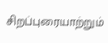சிறப்புரையாற்றும்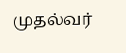முதல்வர்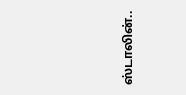ஸ்டாலின்..